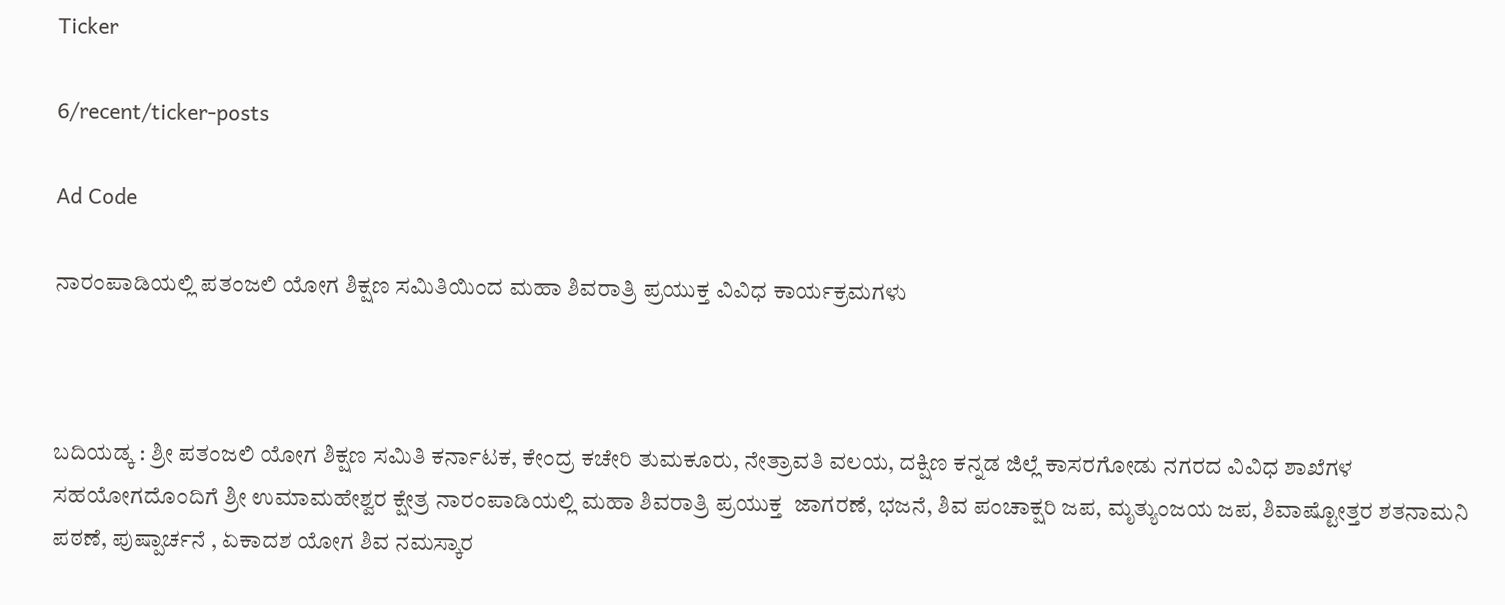Ticker

6/recent/ticker-posts

Ad Code

ನಾರಂಪಾಡಿಯಲ್ಲಿ ಪತಂಜಲಿ ಯೋಗ ಶಿಕ್ಷಣ ಸಮಿತಿಯಿಂದ ಮಹಾ ಶಿವರಾತ್ರಿ ಪ್ರಯುಕ್ತ ವಿವಿಧ ಕಾರ್ಯಕ್ರಮಗಳು



ಬದಿಯಡ್ಕ : ಶ್ರೀ ಪತಂಜಲಿ ಯೋಗ ಶಿಕ್ಷಣ ಸಮಿತಿ ಕರ್ನಾಟಕ, ಕೇಂದ್ರ ಕಚೇರಿ ತುಮಕೂರು, ನೇತ್ರಾವತಿ ವಲಯ, ದಕ್ಷಿಣ ಕನ್ನಡ ಜಿಲ್ಲೆ ಕಾಸರಗೋಡು ನಗರದ ವಿವಿಧ ಶಾಖೆಗಳ ಸಹಯೋಗದೊಂದಿಗೆ ಶ್ರೀ ಉಮಾಮಹೇಶ್ವರ ಕ್ಷೇತ್ರ ನಾರಂಪಾಡಿಯಲ್ಲಿ ಮಹಾ ಶಿವರಾತ್ರಿ ಪ್ರಯುಕ್ತ  ಜಾಗರಣೆ, ಭಜನೆ, ಶಿವ ಪಂಚಾಕ್ಷರಿ ಜಪ, ಮೃತ್ಯುಂಜಯ ಜಪ, ಶಿವಾಷ್ಟೋತ್ತರ ಶತನಾಮನಿ ಪಠಣೆ, ಪುಷ್ಪಾರ್ಚನೆ , ಏಕಾದಶ ಯೋಗ ಶಿವ ನಮಸ್ಕಾರ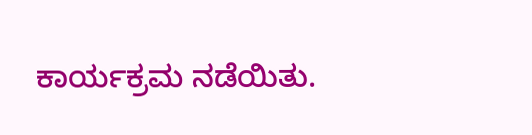ಕಾರ್ಯಕ್ರಮ ನಡೆಯಿತು.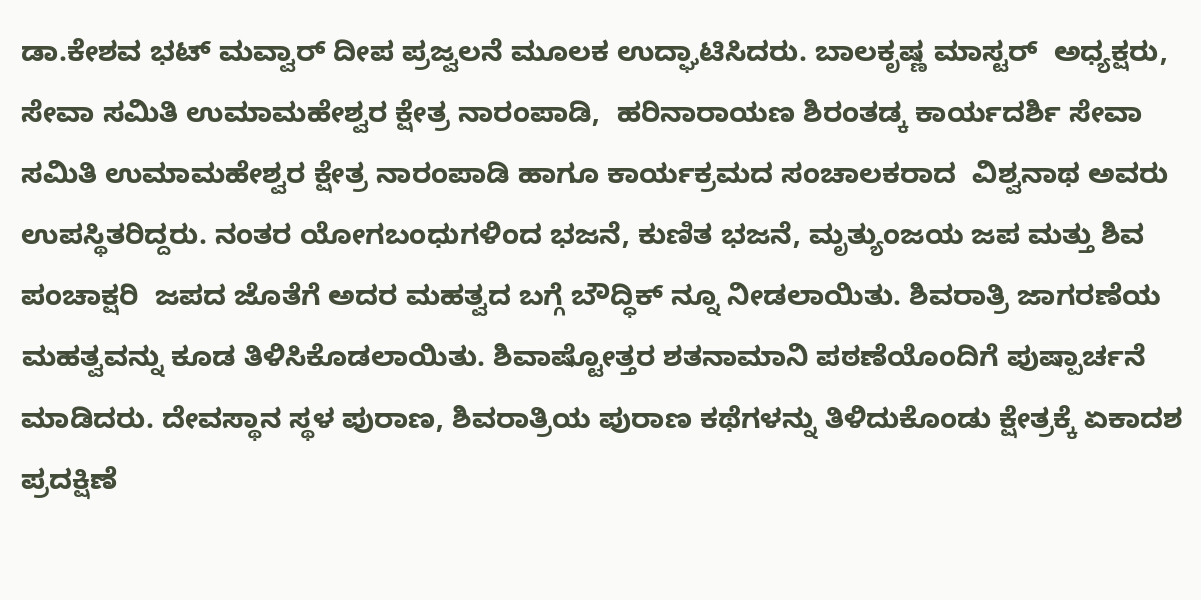ಡಾ.ಕೇಶವ ಭಟ್ ಮವ್ವಾರ್ ದೀಪ ಪ್ರಜ್ವಲನೆ ಮೂಲಕ ಉದ್ಘಾಟಿಸಿದರು. ಬಾಲಕೃಷ್ಣ ಮಾಸ್ಟರ್  ಅಧ್ಯಕ್ಷರು, ಸೇವಾ ಸಮಿತಿ ಉಮಾಮಹೇಶ್ವರ ಕ್ಷೇತ್ರ ನಾರಂಪಾಡಿ,  ಹರಿನಾರಾಯಣ ಶಿರಂತಡ್ಕ ಕಾರ್ಯದರ್ಶಿ ಸೇವಾ ಸಮಿತಿ ಉಮಾಮಹೇಶ್ವರ ಕ್ಷೇತ್ರ ನಾರಂಪಾಡಿ ಹಾಗೂ ಕಾರ್ಯಕ್ರಮದ ಸಂಚಾಲಕರಾದ  ವಿಶ್ವನಾಥ ಅವರು ಉಪಸ್ಥಿತರಿದ್ದರು. ನಂತರ ಯೋಗಬಂಧುಗಳಿಂದ ಭಜನೆ, ಕುಣಿತ ಭಜನೆ, ಮೃತ್ಯುಂಜಯ ಜಪ ಮತ್ತು ಶಿವ ಪಂಚಾಕ್ಷರಿ  ಜಪದ ಜೊತೆಗೆ ಅದರ ಮಹತ್ವದ ಬಗ್ಗೆ ಬೌದ್ಧಿಕ್ ನ್ನೂ ನೀಡಲಾಯಿತು. ಶಿವರಾತ್ರಿ ಜಾಗರಣೆಯ ಮಹತ್ವವನ್ನು ಕೂಡ ತಿಳಿಸಿಕೊಡಲಾಯಿತು. ಶಿವಾಷ್ಟೋತ್ತರ ಶತನಾಮಾನಿ ಪಠಣೆಯೊಂದಿಗೆ ಪುಷ್ಪಾರ್ಚನೆ ಮಾಡಿದರು. ದೇವಸ್ಥಾನ ಸ್ಥಳ ಪುರಾಣ, ಶಿವರಾತ್ರಿಯ ಪುರಾಣ ಕಥೆಗಳನ್ನು ತಿಳಿದುಕೊಂಡು ಕ್ಷೇತ್ರಕ್ಕೆ ಏಕಾದಶ ಪ್ರದಕ್ಷಿಣೆ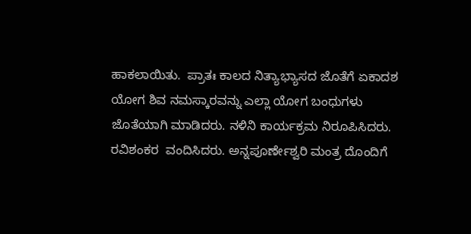ಹಾಕಲಾಯಿತು.  ಪ್ರಾತಃ ಕಾಲದ ನಿತ್ಯಾಭ್ಯಾಸದ ಜೊತೆಗೆ ಏಕಾದಶ ಯೋಗ ಶಿವ ನಮಸ್ಕಾರವನ್ನು ಎಲ್ಲಾ ಯೋಗ ಬಂಧುಗಳು ಜೊತೆಯಾಗಿ ಮಾಡಿದರು. ನಳಿನಿ ಕಾರ್ಯಕ್ರಮ ನಿರೂಪಿಸಿದರು. ರವಿಶಂಕರ  ವಂದಿಸಿದರು. ಅನ್ನಪೂರ್ಣೇಶ್ವರಿ ಮಂತ್ರ ದೊಂದಿಗೆ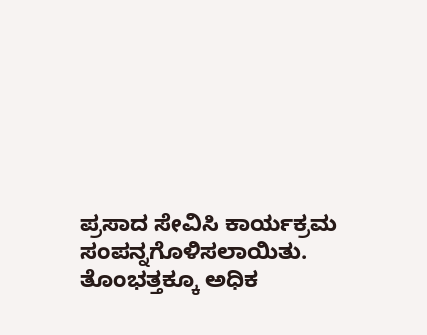ಪ್ರಸಾದ ಸೇವಿಸಿ ಕಾರ್ಯಕ್ರಮ ಸಂಪನ್ನಗೊಳಿಸಲಾಯಿತು. ತೊಂಭತ್ತಕ್ಕೂ ಅಧಿಕ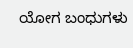ಯೋಗ ಬಂಧುಗಳು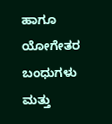ಹಾಗೂ ಯೋಗೇತರ ಬಂಧುಗಳು ಮತ್ತು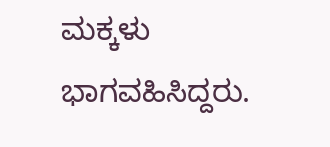ಮಕ್ಕಳು ಭಾಗವಹಿಸಿದ್ದರು.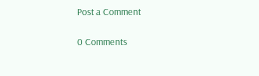Post a Comment

0 Comments